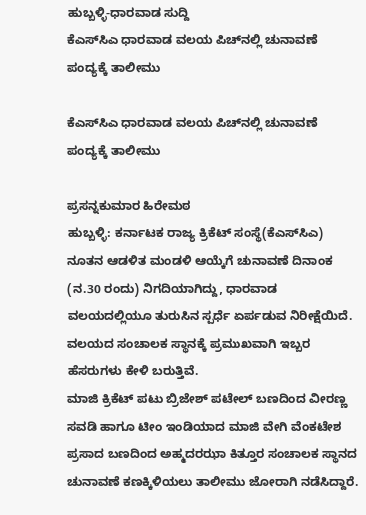ಹುಬ್ಬಳ್ಳಿ-ಧಾರವಾಡ ಸುದ್ದಿ
ಕೆಎಸ್‌ಸಿಎ ಧಾರವಾಡ ವಲಯ ಪಿಚ್‌ನಲ್ಲಿ ಚುನಾವಣೆ ಪಂದ್ಯಕ್ಕೆ ತಾಲೀಮು

ಕೆಎಸ್‌ಸಿಎ ಧಾರವಾಡ ವಲಯ ಪಿಚ್‌ನಲ್ಲಿ ಚುನಾವಣೆ ಪಂದ್ಯಕ್ಕೆ ತಾಲೀಮು

ಪ್ರಸನ್ನಕುಮಾರ ಹಿರೇಮಠ
ಹುಬ್ಬಳ್ಳಿ: ಕರ್ನಾಟಕ ರಾಜ್ಯ ಕ್ರಿಕೆಟ್ ಸಂಸ್ಥೆ(ಕೆಎಸ್‌ಸಿಎ) ನೂತನ ಆಡಳಿತ ಮಂಡಳಿ ಆಯ್ಕೆಗೆ ಚುನಾವಣೆ ದಿನಾಂಕ (ನ.30 ರಂದು) ನಿಗದಿಯಾಗಿದ್ದು, ಧಾರವಾಡ ವಲಯದಲ್ಲಿಯೂ ತುರುಸಿನ ಸ್ಪರ್ಧೆ ಏರ್ಪಡುವ ನಿರೀಕ್ಷೆಯಿದೆ. ವಲಯದ ಸಂಚಾಲಕ ಸ್ಥಾನಕ್ಕೆ ಪ್ರಮುಖವಾಗಿ ಇಬ್ಬರ ಹೆಸರುಗಳು ಕೇಳಿ ಬರುತ್ತಿವೆ.
ಮಾಜಿ ಕ್ರಿಕೆಟ್ ಪಟು ಬ್ರಿಜೇಶ್ ಪಟೇಲ್ ಬಣದಿಂದ ವೀರಣ್ಣ ಸವಡಿ ಹಾಗೂ ಟೀಂ ಇಂಡಿಯಾದ ಮಾಜಿ ವೇಗಿ ವೆಂಕಟೇಶ ಪ್ರಸಾದ ಬಣದಿಂದ ಅಹ್ಮದರಝಾ ಕಿತ್ತೂರ ಸಂಚಾಲಕ ಸ್ಥಾನದ ಚುನಾವಣೆ ಕಣಕ್ಕಿಳಿಯಲು ತಾಲೀಮು ಜೋರಾಗಿ ನಡೆಸಿದ್ದಾರೆ.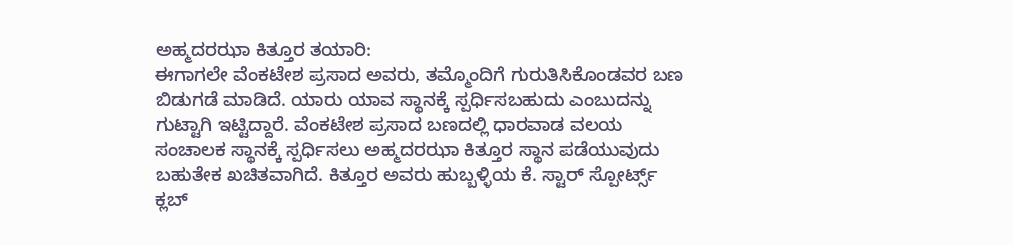ಅಹ್ಮದರಝಾ ಕಿತ್ತೂರ ತಯಾರಿ:
ಈಗಾಗಲೇ ವೆಂಕಟೇಶ ಪ್ರಸಾದ ಅವರು, ತಮ್ಮೊಂದಿಗೆ ಗುರುತಿಸಿಕೊಂಡವರ ಬಣ ಬಿಡುಗಡೆ ಮಾಡಿದೆ. ಯಾರು ಯಾವ ಸ್ಥಾನಕ್ಕೆ ಸ್ಪರ್ಧಿಸಬಹುದು ಎಂಬುದನ್ನು ಗುಟ್ಟಾಗಿ ಇಟ್ಟಿದ್ದಾರೆ. ವೆಂಕಟೇಶ ಪ್ರಸಾದ ಬಣದಲ್ಲಿ ಧಾರವಾಡ ವಲಯ ಸಂಚಾಲಕ ಸ್ಥಾನಕ್ಕೆ ಸ್ಪರ್ಧಿಸಲು ಅಹ್ಮದರಝಾ ಕಿತ್ತೂರ ಸ್ಥಾನ ಪಡೆಯುವುದು ಬಹುತೇಕ ಖಚಿತವಾಗಿದೆ. ಕಿತ್ತೂರ ಅವರು ಹುಬ್ಬಳ್ಳಿಯ ಕೆ. ಸ್ಟಾರ್ ಸ್ಪೋರ್ಟ್ಸ್ ಕ್ಲಬ್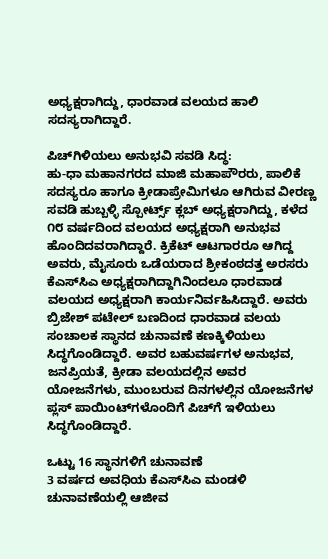ಅಧ್ಯಕ್ಷರಾಗಿದ್ದು, ಧಾರವಾಡ ವಲಯದ ಹಾಲಿ ಸದಸ್ಯರಾಗಿದ್ದಾರೆ.

ಪಿಚ್‌ಗಿಳಿಯಲು ಅನುಭವಿ ಸವಡಿ ಸಿದ್ಧ:
ಹು-ಧಾ ಮಹಾನಗರದ ಮಾಜಿ ಮಹಾಪೌರರು, ಪಾಲಿಕೆ ಸದಸ್ಯರೂ ಹಾಗೂ ಕ್ರೀಡಾಪ್ರೇಮಿಗಳೂ ಆಗಿರುವ ವೀರಣ್ಣ ಸವಡಿ ಹುಬ್ಬಳ್ಳಿ ಸ್ಪೋರ್ಟ್ಸ್ ಕ್ಲಬ್ ಅಧ್ಯಕ್ಷರಾಗಿದ್ದು, ಕಳೆದ ೧೮ ವರ್ಷದಿಂದ ವಲಯದ ಅಧ್ಯಕ್ಷರಾಗಿ ಅನುಭವ ಹೊಂದಿದವರಾಗಿದ್ದಾರೆ. ಕ್ರಿಕೆಟ್ ಆಟಗಾರರೂ ಆಗಿದ್ದ ಅವರು, ಮೈಸೂರು ಒಡೆಯರಾದ ಶ್ರೀಕಂಠದತ್ತ ಅರಸರು ಕೆಎಸ್‌ಸಿಎ ಅಧ್ಯಕ್ಷರಾಗಿದ್ದಾಗಿನಿಂದಲೂ ಧಾರವಾಡ ವಲಯದ ಅಧ್ಯಕ್ಷರಾಗಿ ಕಾರ್ಯನಿರ್ವಹಿಸಿದ್ದಾರೆ. ಅವರು ಬ್ರಿಜೇಶ್ ಪಟೇಲ್ ಬಣದಿಂದ ಧಾರವಾಡ ವಲಯ ಸಂಚಾಲಕ ಸ್ಥಾನದ ಚುನಾವಣೆ ಕಣಕ್ಕಿಳಿಯಲು ಸಿದ್ಧಗೊಂಡಿದ್ದಾರೆ. ಅವರ ಬಹುವರ್ಷಗಳ ಅನುಭವ, ಜನಪ್ರಿಯತೆ, ಕ್ರೀಡಾ ವಲಯದಲ್ಲಿನ ಅವರ ಯೋಜನೆಗಳು, ಮುಂಬರುವ ದಿನಗಳಲ್ಲಿನ ಯೋಜನೆಗಳ ಪ್ಲಸ್ ಪಾಯಿಂಟ್‌ಗಳೊಂದಿಗೆ ಪಿಚ್‌ಗೆ ಇಳಿಯಲು ಸಿದ್ಧಗೊಂಡಿದ್ದಾರೆ.

ಒಟ್ಟು 16 ಸ್ಥಾನಗಳಿಗೆ ಚುನಾವಣೆ
3 ವರ್ಷದ ಅವಧಿಯ ಕೆಎಸ್‌ಸಿಎ ಮಂಡಳಿ ಚುನಾವಣೆಯಲ್ಲಿ ಆಜೀವ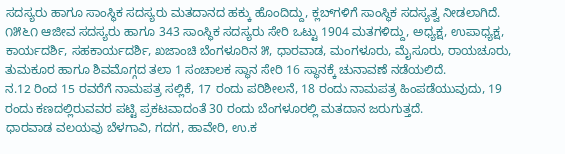ಸದಸ್ಯರು ಹಾಗೂ ಸಾಂಸ್ಥಿಕ ಸದಸ್ಯರು ಮತದಾನದ ಹಕ್ಕು ಹೊಂದಿದ್ದು, ಕ್ಲಬ್‌ಗಳಿಗೆ ಸಾಂಸ್ಥಿಕ ಸದಸ್ಯತ್ವ ನೀಡಲಾಗಿದೆ. ೧೫೬೧ ಆಜೀವ ಸದಸ್ಯರು ಹಾಗೂ 343 ಸಾಂಸ್ಥಿಕ ಸದಸ್ಯರು ಸೇರಿ ಒಟ್ಟು 1904 ಮತಗಳಿದ್ದು, ಅಧ್ಯಕ್ಷ, ಉಪಾಧ್ಯಕ್ಷ, ಕಾರ್ಯದರ್ಶಿ, ಸಹಕಾರ್ಯದರ್ಶಿ, ಖಜಾಂಚಿ ಬೆಂಗಳೂರಿನ ೫, ಧಾರವಾಡ, ಮಂಗಳೂರು, ಮೈಸೂರು, ರಾಯಚೂರು, ತುಮಕೂರ ಹಾಗೂ ಶಿವಮೊಗ್ಗದ ತಲಾ 1 ಸಂಚಾಲಕ ಸ್ಥಾನ ಸೇರಿ 16 ಸ್ಥಾನಕ್ಕೆ ಚುನಾವಣೆ ನಡೆಯಲಿದೆ.
ನ.12 ರಿಂದ 15 ರವರೆಗೆ ನಾಮಪತ್ರ ಸಲ್ಲಿಕೆ, 17 ರಂದು ಪರಿಶೀಲನೆ, 18 ರಂದು ನಾಮಪತ್ರ ಹಿಂಪಡೆಯುವುದು, 19 ರಂದು ಕಣದಲ್ಲಿರುವವರ ಪಟ್ಟಿ ಪ್ರಕಟವಾದಂತೆ 30 ರಂದು ಬೆಂಗಳೂರಲ್ಲಿ ಮತದಾನ ಜರುಗುತ್ತದೆ.
ಧಾರವಾಡ ವಲಯವು ಬೆಳಗಾವಿ, ಗದಗ, ಹಾವೇರಿ, ಉ.ಕ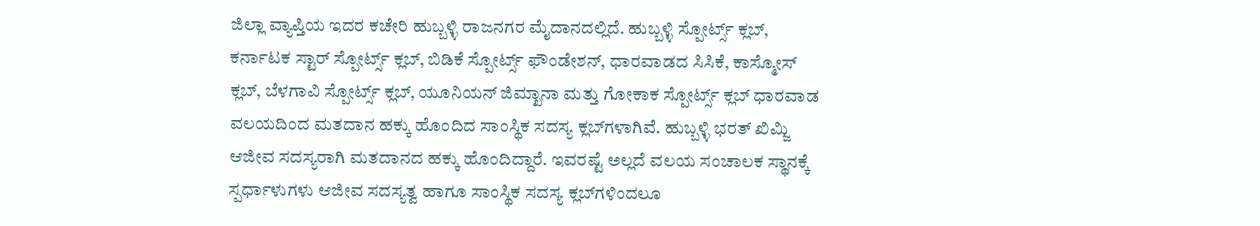ಜಿಲ್ಲಾ ವ್ಯಾಪ್ತಿಯ ಇದರ ಕಚೇರಿ ಹುಬ್ಬಳ್ಳಿ ರಾಜನಗರ ಮೈದಾನದಲ್ಲಿದೆ. ಹುಬ್ಬಳ್ಳಿ ಸ್ಪೋರ್ಟ್ಸ್ ಕ್ಲಬ್, ಕರ್ನಾಟಕ ಸ್ಟಾರ್ ಸ್ಪೋರ್ಟ್ಸ್ ಕ್ಲಬ್, ಬಿಡಿಕೆ ಸ್ಪೋರ್ಟ್ಸ್ ಫೌಂಡೇಶನ್, ಧಾರವಾಡದ ಸಿಸಿಕೆ, ಕಾಸ್ಮೋಸ್ ಕ್ಲಬ್, ಬೆಳಗಾವಿ ಸ್ಪೋರ್ಟ್ಸ್ ಕ್ಲಬ್, ಯೂನಿಯನ್ ಜಿಮ್ಖಾನಾ ಮತ್ತು ಗೋಕಾಕ ಸ್ಪೋರ್ಟ್ಸ್ ಕ್ಲಬ್ ಧಾರವಾಡ ವಲಯದಿಂದ ಮತದಾನ ಹಕ್ಕು ಹೊಂದಿದ ಸಾಂಸ್ಥಿಕ ಸದಸ್ಯ ಕ್ಲಬ್‌ಗಳಾಗಿವೆ. ಹುಬ್ಬಳ್ಳಿ ಭರತ್ ಖಿಮ್ಜಿ ಆಜೀವ ಸದಸ್ಯರಾಗಿ ಮತದಾನದ ಹಕ್ಕು ಹೊಂದಿದ್ದಾರೆ. ಇವರಷ್ಟೆ ಅಲ್ಲದೆ ವಲಯ ಸಂಚಾಲಕ ಸ್ಥಾನಕ್ಕೆ ಸ್ಪರ್ಧಾಳುಗಳು ಆಜೀವ ಸದಸ್ಯತ್ವ ಹಾಗೂ ಸಾಂಸ್ಥಿಕ ಸದಸ್ಯ ಕ್ಲಬ್‌ಗಳಿಂದಲೂ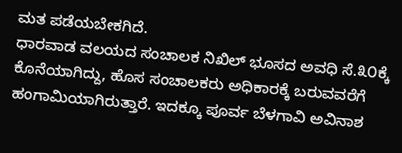ಮತ ಪಡೆಯಬೇಕಗಿದೆ.
ಧಾರವಾಡ ವಲಯದ ಸಂಚಾಲಕ ನಿಖಿಲ್ ಭೂಸದ ಅವಧಿ ಸೆ.೩೦ಕ್ಕೆ ಕೊನೆಯಾಗಿದ್ದು, ಹೊಸ ಸಂಚಾಲಕರು ಅಧಿಕಾರಕ್ಕೆ ಬರುವವರೆಗೆ ಹಂಗಾಮಿಯಾಗಿರುತ್ತಾರೆ. ಇದಕ್ಕೂ ಪೂರ್ವ ಬೆಳಗಾವಿ ಅವಿನಾಶ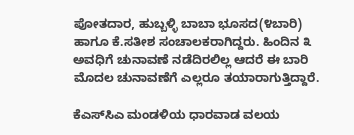ಪೋತದಾರ, ಹುಬ್ಬಳ್ಳಿ ಬಾಬಾ ಭೂಸದ(೪ಬಾರಿ) ಹಾಗೂ ಕೆ.ಸತೀಶ ಸಂಚಾಲಕರಾಗಿದ್ದರು. ಹಿಂದಿನ ೩ ಅವಧಿಗೆ ಚುನಾವಣೆ ನಡೆದಿರಲಿಲ್ಲ ಆದರೆ ಈ ಬಾರಿ ಮೊದಲ ಚುನಾವಣೆಗೆ ಎಲ್ಲರೂ ತಯಾರಾಗುತ್ತಿದ್ದಾರೆ.

ಕೆಎಸ್‌ಸಿಎ ಮಂಡಳಿಯ ಧಾರವಾಡ ವಲಯ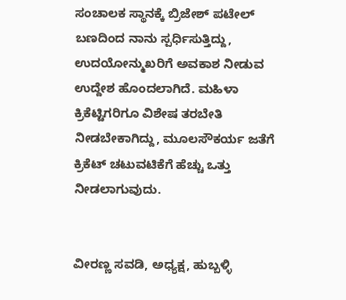ಸಂಚಾಲಕ ಸ್ಥಾನಕ್ಕೆ ಬ್ರಿಜೇಶ್ ಪಟೇಲ್ ಬಣದಿಂದ ನಾನು ಸ್ಪರ್ಧಿಸುತ್ತಿದ್ದು, ಉದಯೋನ್ಮುಖರಿಗೆ ಅವಕಾಶ ನೀಡುವ ಉದ್ದೇಶ ಹೊಂದಲಾಗಿದೆ. ಮಹಿಳಾ ಕ್ರಿಕೆಟ್ಟಿಗರಿಗೂ ವಿಶೇಷ ತರಬೇತಿ ನೀಡಬೇಕಾಗಿದ್ದು, ಮೂಲಸೌಕರ್ಯ ಜತೆಗೆ ಕ್ರಿಕೆಟ್ ಚಟುವಟಿಕೆಗೆ ಹೆಚ್ಚು ಒತ್ತು ನೀಡಲಾಗುವುದು.


ವೀರಣ್ಣ ಸವಡಿ, ಅಧ್ಯಕ್ಷ, ಹುಬ್ಬಳ್ಳಿ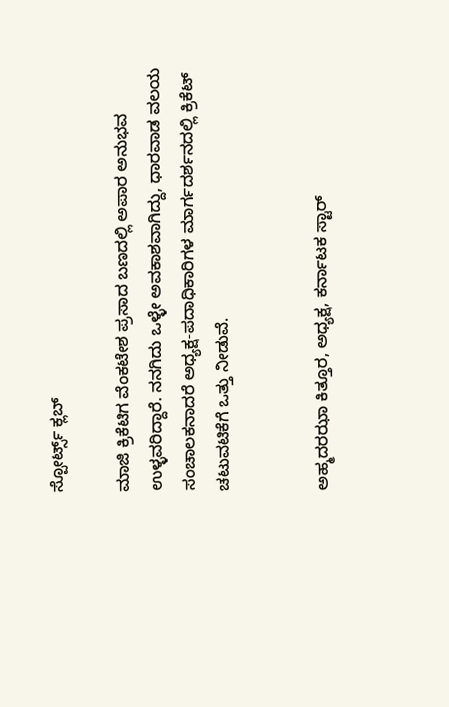ಸ್ಪೋರ್ಟ್ಸ್ ಕ್ಲಬ್

ಮಾಜಿ ಕ್ರಿಕೆಟಿಗ ವೆಂಕಟೇಶ ಪ್ರಸಾದ ಬಣದಲ್ಲಿ ಅಪಾರ ಅನುಭವ ಉಳ್ಳವರಿದ್ದಾರೆ. ನನಗಿದು ಒಳ್ಳೇ ಅವಕಾಶವಾಗಿದ್ದು, ಧಾರವಾಡ ವಲಯ ಸಂಚಾಲಕನಾದರೆ ಅಧ್ಯಕ್ಷ-ಪದಾಧಿಕಾರಿಗಳ ಮಾರ್ಗದರ್ಶನದಲ್ಲಿ ಕ್ರಿಕೆಟ್ ಚಟುವಟಿಕೆಗೆ ಒತ್ತು ನೀಡುವೆ.


ಅಹ್ಮದರಝಾ ಕಿತ್ತೂರ, ಅಧ್ಯಕ್ಷ, ಕರ್ನಾಟಕ ಸ್ಟಾರ್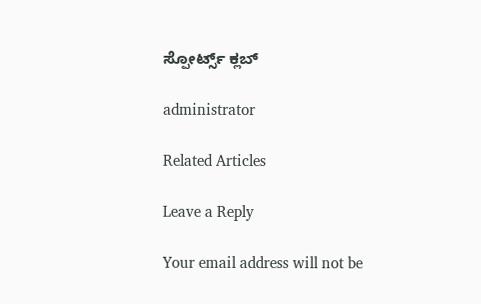ಸ್ಪೋರ್ಟ್ಸ್ ಕ್ಲಬ್

administrator

Related Articles

Leave a Reply

Your email address will not be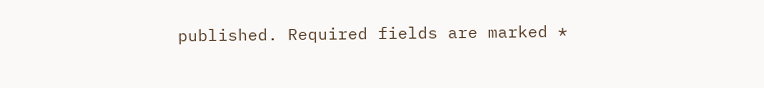published. Required fields are marked *